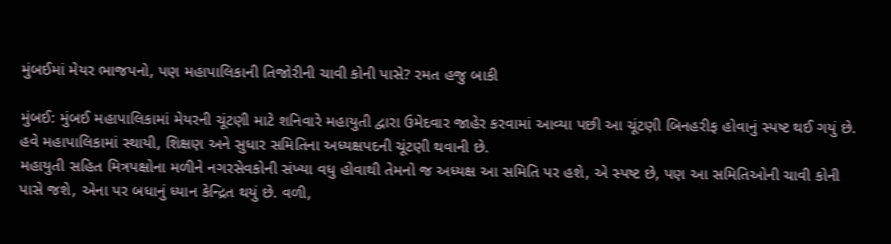મુંબઈમાં મેયર ભાજપનો, પણ મહાપાલિકાની તિજોરીની ચાવી કોની પાસે? રમત હજુ બાકી

મુંબઈ: મુંબઈ મહાપાલિકામાં મેયરની ચૂંટણી માટે શનિવારે મહાયુતી દ્વારા ઉમેદવાર જાહેર કરવામાં આવ્યા પછી આ ચૂંટણી બિનહરીફ હોવાનું સ્પષ્ટ થઈ ગયું છે. હવે મહાપાલિકામાં સ્થાયી, શિક્ષણ અને સુધાર સમિતિના અધ્યક્ષપદની ચૂંટણી થવાની છે.
મહાયુતી સહિત મિત્રપક્ષોના મળીને નગરસેવકોની સંખ્યા વધુ હોવાથી તેમનો જ અધ્યક્ષ આ સમિતિ પર હશે, એ સ્પષ્ટ છે, પણ આ સમિતિઓની ચાવી કોની પાસે જશે, એના પર બધાનું ધ્યાન કેન્દ્રિત થયું છે. વળી,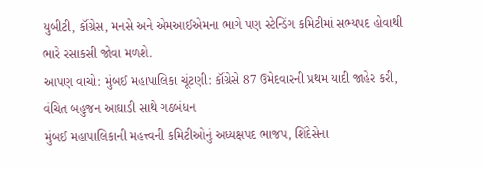યુબીટી, કૉંગ્રેસ, મનસે અને એમઆઈએમના ભાગે પણ સ્ટેન્ડિંગ કમિટીમાં સભ્યપદ હોવાથી ભારે રસાકસી જોવા મળશે.
આપણ વાચો: મુંબઈ મહાપાલિકા ચૂંટણી: કૉંગ્રેસે 87 ઉમેદવારની પ્રથમ યાદી જાહેર કરી, વંચિત બહુજન આઘાડી સાથે ગઠબંધન
મુંબઈ મહાપાલિકાની મહત્ત્વની કમિટીઓનું અધ્યક્ષપદ ભાજપ, શિંદેસેના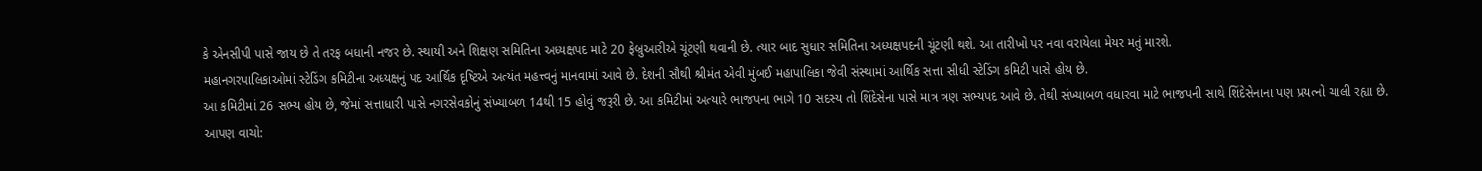કે એનસીપી પાસે જાય છે તે તરફ બધાની નજર છે. સ્થાયી અને શિક્ષણ સમિતિના અધ્યક્ષપદ માટે 20 ફેબ્રુઆરીએ ચૂંટણી થવાની છે. ત્યાર બાદ સુધાર સમિતિના અધ્યક્ષપદની ચૂંટણી થશે. આ તારીખો પર નવા વરાયેલા મેયર મતું મારશે.
મહાનગરપાલિકાઓમાં સ્ટેડિંગ કમિટીના અધ્યક્ષનું પદ આર્થિક દૃષ્ટિએ અત્યંત મહત્ત્વનું માનવામાં આવે છે. દેશની સૌથી શ્રીમંત એવી મુંબઈ મહાપાલિકા જેવી સંસ્થામાં આર્થિક સત્તા સીધી સ્ટેડિંગ કમિટી પાસે હોય છે.
આ કમિટીમાં 26 સભ્ય હોય છે, જેમાં સત્તાધારી પાસે નગરસેવકોનું સંખ્યાબળ 14થી 15 હોવું જરૂરી છે. આ કમિટીમાં અત્યારે ભાજપના ભાગે 10 સદસ્ય તો શિંદેસેના પાસે માત્ર ત્રણ સભ્યપદ આવે છે. તેથી સંખ્યાબળ વધારવા માટે ભાજપની સાથે શિંદેસેનાના પણ પ્રયત્નો ચાલી રહ્યા છે.
આપણ વાચો: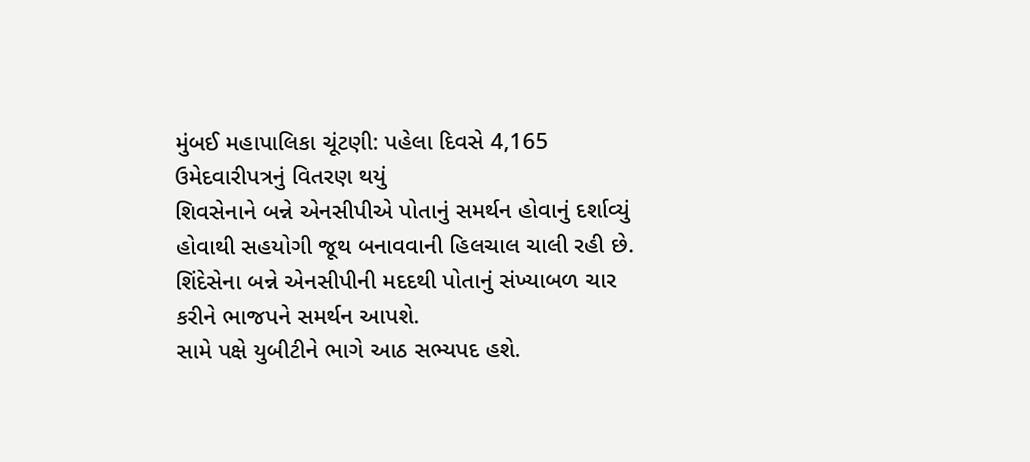મુંબઈ મહાપાલિકા ચૂંટણી: પહેલા દિવસે 4,165 ઉમેદવારીપત્રનું વિતરણ થયું
શિવસેનાને બન્ને એનસીપીએ પોતાનું સમર્થન હોવાનું દર્શાવ્યું હોવાથી સહયોગી જૂથ બનાવવાની હિલચાલ ચાલી રહી છે. શિંદેસેના બન્ને એનસીપીની મદદથી પોતાનું સંખ્યાબળ ચાર કરીને ભાજપને સમર્થન આપશે.
સામે પક્ષે યુબીટીને ભાગે આઠ સભ્યપદ હશે.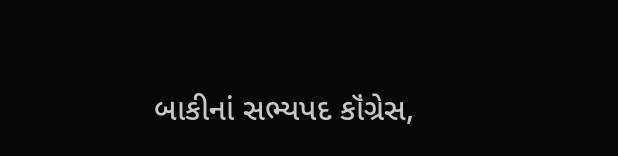બાકીનાં સભ્યપદ કૉંગ્રેસ,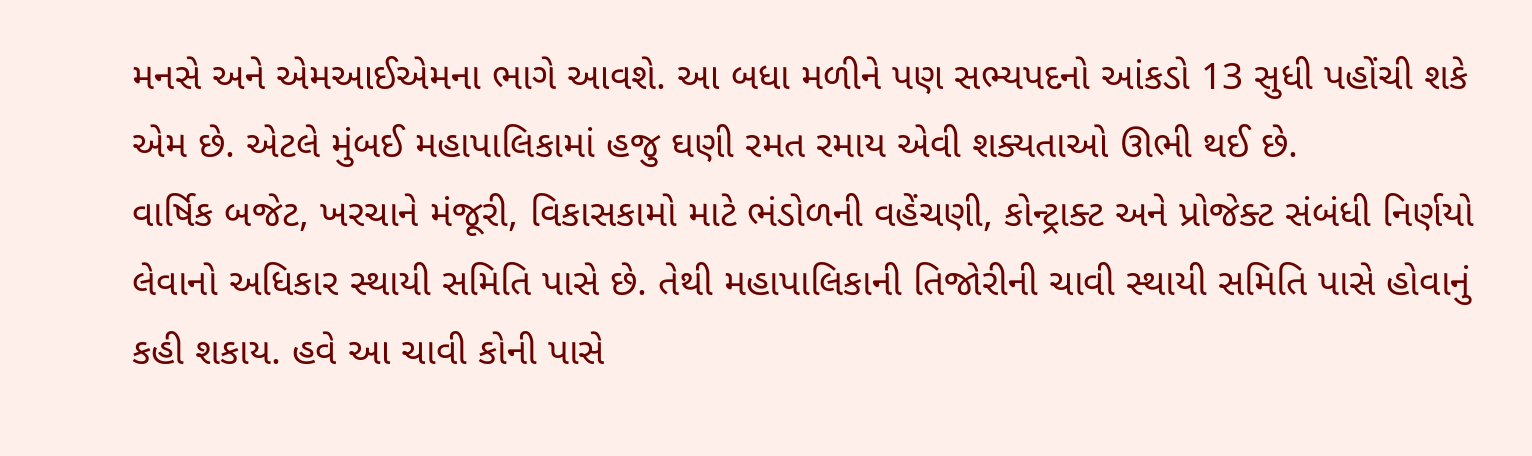મનસે અને એમઆઈએમના ભાગે આવશે. આ બધા મળીને પણ સભ્યપદનો આંકડો 13 સુધી પહોંચી શકે એમ છે. એટલે મુંબઈ મહાપાલિકામાં હજુ ઘણી રમત રમાય એવી શક્યતાઓ ઊભી થઈ છે.
વાર્ષિક બજેટ, ખરચાને મંજૂરી, વિકાસકામો માટે ભંડોળની વહેંચણી, કોન્ટ્રાક્ટ અને પ્રોજેક્ટ સંબંધી નિર્ણયો લેવાનો અધિકાર સ્થાયી સમિતિ પાસે છે. તેથી મહાપાલિકાની તિજોરીની ચાવી સ્થાયી સમિતિ પાસે હોવાનું કહી શકાય. હવે આ ચાવી કોની પાસે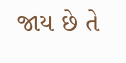જાય છે તે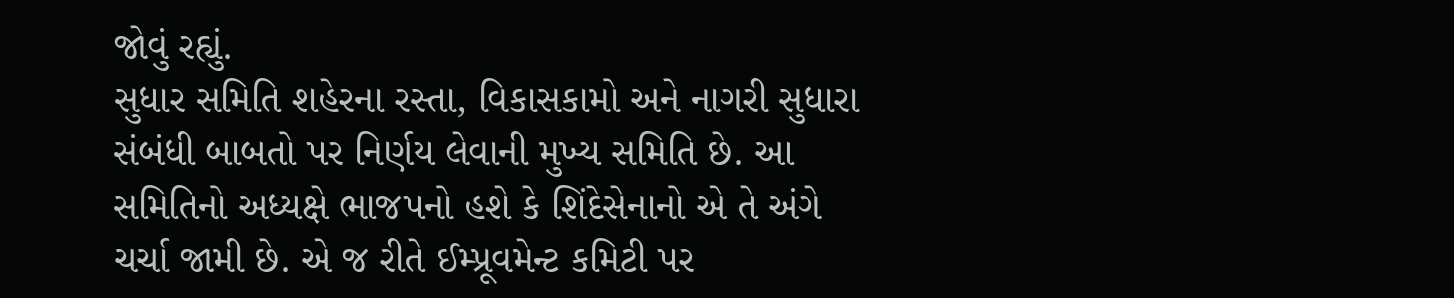જોવું રહ્યું.
સુધાર સમિતિ શહેરના રસ્તા, વિકાસકામો અને નાગરી સુધારા સંબંધી બાબતો પર નિર્ણય લેવાની મુખ્ય સમિતિ છે. આ સમિતિનો અધ્યક્ષે ભાજપનો હશે કે શિંદેસેનાનો એ તે અંગે ચર્ચા જામી છે. એ જ રીતે ઈમ્પ્રૂવમેન્ટ કમિટી પર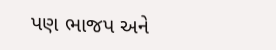પણ ભાજપ અને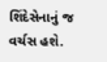શિંદેસેનાનું જ વર્ચસ હશે.